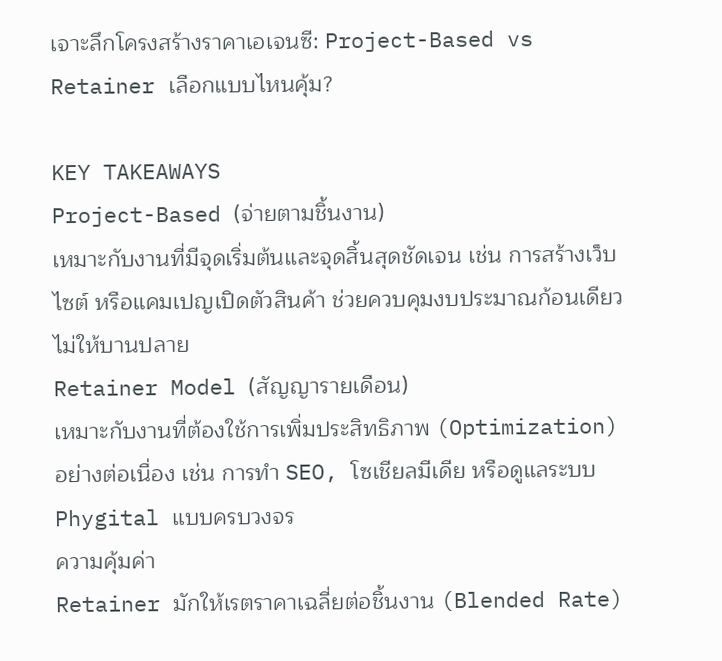เจาะลึกโครงสร้างราคาเอเจนซี: Project-Based vs Retainer เลือกแบบไหนคุ้ม?

KEY TAKEAWAYS
Project-Based (จ่ายตามชิ้นงาน)
เหมาะกับงานที่มีจุดเริ่มต้นและจุดสิ้นสุดชัดเจน เช่น การสร้างเว็บไซต์ หรือแคมเปญเปิดตัวสินค้า ช่วยควบคุมงบประมาณก้อนเดียวไม่ให้บานปลาย
Retainer Model (สัญญารายเดือน)
เหมาะกับงานที่ต้องใช้การเพิ่มประสิทธิภาพ (Optimization) อย่างต่อเนื่อง เช่น การทำ SEO, โซเชียลมีเดีย หรือดูแลระบบ Phygital แบบครบวงจร
ความคุ้มค่า
Retainer มักให้เรตราคาเฉลี่ยต่อชิ้นงาน (Blended Rate)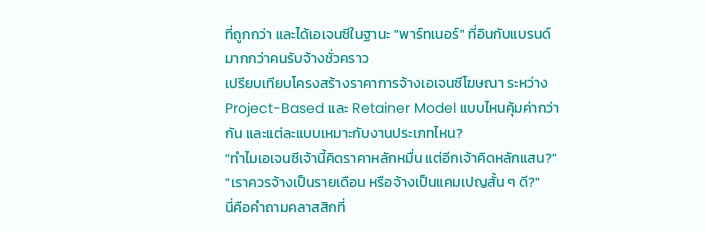ที่ถูกกว่า และได้เอเจนซีในฐานะ "พาร์ทเนอร์" ที่อินกับแบรนด์มากกว่าคนรับจ้างชั่วคราว
เปรียบเทียบโครงสร้างราคาการจ้างเอเจนซีโฆษณา ระหว่าง Project-Based และ Retainer Model แบบไหนคุ้มค่ากว่ากัน และแต่ละแบบเหมาะกับงานประเภทไหน?
"ทำไมเอเจนซีเจ้านี้คิดราคาหลักหมื่น แต่อีกเจ้าคิดหลักแสน?"
"เราควรจ้างเป็นรายเดือน หรือจ้างเป็นแคมเปญสั้น ๆ ดี?"
นี่คือคำถามคลาสสิกที่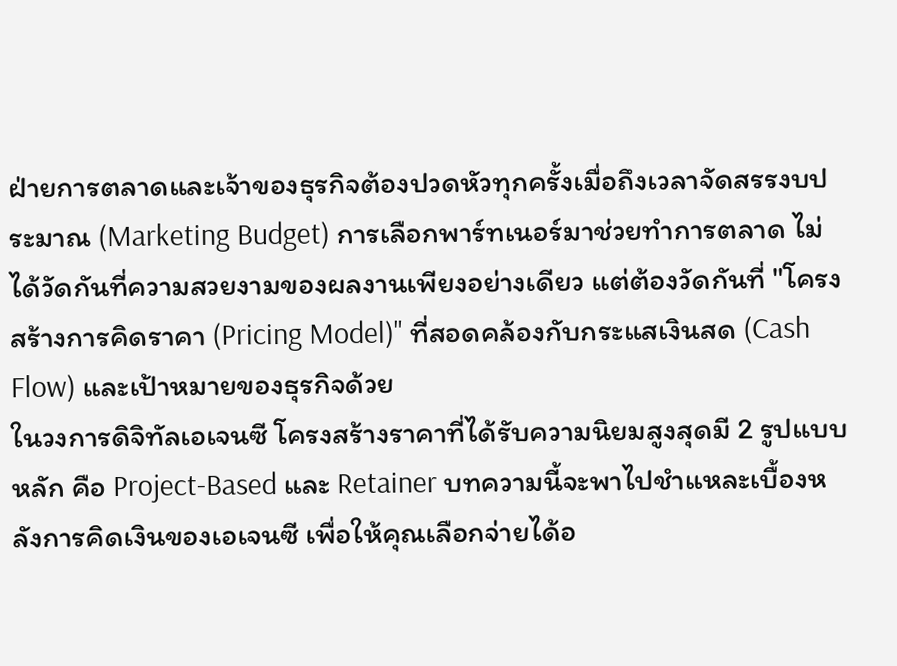ฝ่ายการตลาดและเจ้าของธุรกิจต้องปวดหัวทุกครั้งเมื่อถึงเวลาจัดสรรงบประมาณ (Marketing Budget) การเลือกพาร์ทเนอร์มาช่วยทำการตลาด ไม่ได้วัดกันที่ความสวยงามของผลงานเพียงอย่างเดียว แต่ต้องวัดกันที่ "โครงสร้างการคิดราคา (Pricing Model)" ที่สอดคล้องกับกระแสเงินสด (Cash Flow) และเป้าหมายของธุรกิจด้วย
ในวงการดิจิทัลเอเจนซี โครงสร้างราคาที่ได้รับความนิยมสูงสุดมี 2 รูปแบบหลัก คือ Project-Based และ Retainer บทความนี้จะพาไปชำแหละเบื้องหลังการคิดเงินของเอเจนซี เพื่อให้คุณเลือกจ่ายได้อ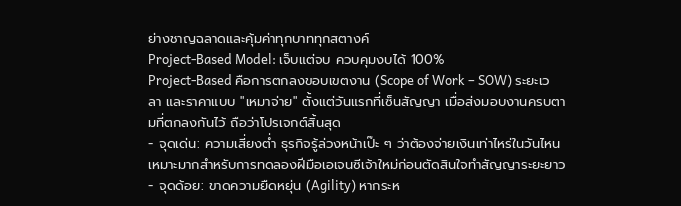ย่างชาญฉลาดและคุ้มค่าทุกบาททุกสตางค์
Project-Based Model: เจ็บแต่จบ ควบคุมงบได้ 100%
Project-Based คือการตกลงขอบเขตงาน (Scope of Work – SOW) ระยะเวลา และราคาแบบ "เหมาจ่าย" ตั้งแต่วันแรกที่เซ็นสัญญา เมื่อส่งมอบงานครบตามที่ตกลงกันไว้ ถือว่าโปรเจกต์สิ้นสุด
- จุดเด่น: ความเสี่ยงต่ำ ธุรกิจรู้ล่วงหน้าเป๊ะ ๆ ว่าต้องจ่ายเงินเท่าไหร่ในวันไหน เหมาะมากสำหรับการทดลองฝีมือเอเจนซีเจ้าใหม่ก่อนตัดสินใจทำสัญญาระยะยาว
- จุดด้อย: ขาดความยืดหยุ่น (Agility) หากระห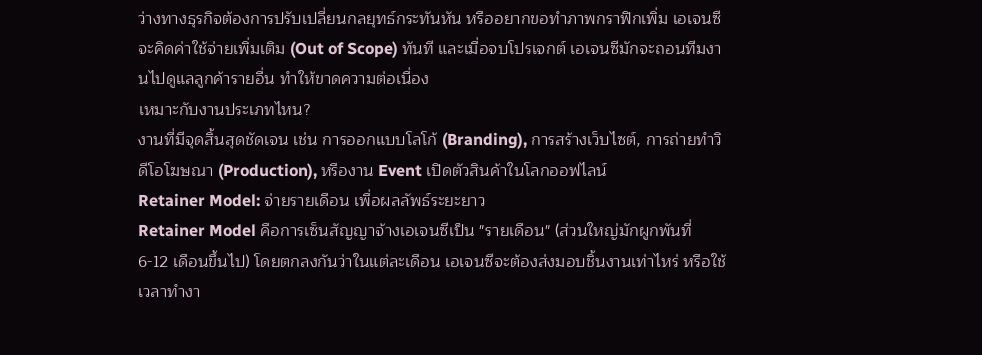ว่างทางธุรกิจต้องการปรับเปลี่ยนกลยุทธ์กระทันหัน หรืออยากขอทำภาพกราฟิกเพิ่ม เอเจนซีจะคิดค่าใช้จ่ายเพิ่มเติม (Out of Scope) ทันที และเมื่อจบโปรเจกต์ เอเจนซีมักจะถอนทีมงานไปดูแลลูกค้ารายอื่น ทำให้ขาดความต่อเนื่อง
เหมาะกับงานประเภทไหน?
งานที่มีจุดสิ้นสุดชัดเจน เช่น การออกแบบโลโก้ (Branding), การสร้างเว็บไซต์, การถ่ายทำวิดีโอโฆษณา (Production), หรืองาน Event เปิดตัวสินค้าในโลกออฟไลน์
Retainer Model: จ่ายรายเดือน เพื่อผลลัพธ์ระยะยาว
Retainer Model คือการเซ็นสัญญาจ้างเอเจนซีเป็น "รายเดือน" (ส่วนใหญ่มักผูกพันที่ 6-12 เดือนขึ้นไป) โดยตกลงกันว่าในแต่ละเดือน เอเจนซีจะต้องส่งมอบชิ้นงานเท่าไหร่ หรือใช้เวลาทำงา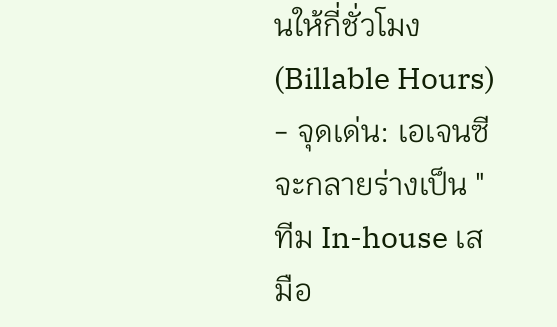นให้กี่ชั่วโมง (Billable Hours)
- จุดเด่น: เอเจนซีจะกลายร่างเป็น "ทีม In-house เสมือ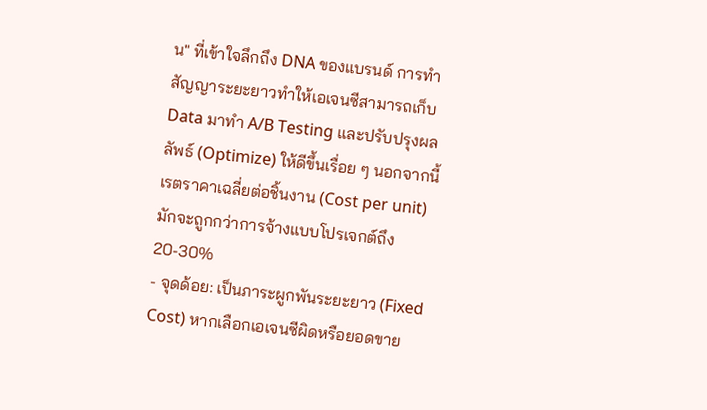น" ที่เข้าใจลึกถึง DNA ของแบรนด์ การทำสัญญาระยะยาวทำให้เอเจนซีสามารถเก็บ Data มาทำ A/B Testing และปรับปรุงผลลัพธ์ (Optimize) ให้ดีขึ้นเรื่อย ๆ นอกจากนี้ เรตราคาเฉลี่ยต่อชิ้นงาน (Cost per unit) มักจะถูกกว่าการจ้างแบบโปรเจกต์ถึง 20-30%
- จุดด้อย: เป็นภาระผูกพันระยะยาว (Fixed Cost) หากเลือกเอเจนซีผิดหรือยอดขาย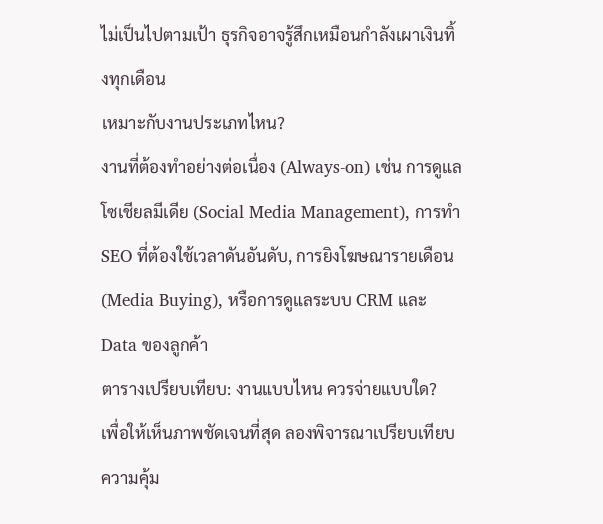ไม่เป็นไปตามเป้า ธุรกิจอาจรู้สึกเหมือนกำลังเผาเงินทิ้งทุกเดือน
เหมาะกับงานประเภทไหน?
งานที่ต้องทำอย่างต่อเนื่อง (Always-on) เช่น การดูแลโซเชียลมีเดีย (Social Media Management), การทำ SEO ที่ต้องใช้เวลาดันอันดับ, การยิงโฆษณารายเดือน (Media Buying), หรือการดูแลระบบ CRM และ Data ของลูกค้า
ตารางเปรียบเทียบ: งานแบบไหน ควรจ่ายแบบใด?
เพื่อให้เห็นภาพชัดเจนที่สุด ลองพิจารณาเปรียบเทียบความคุ้ม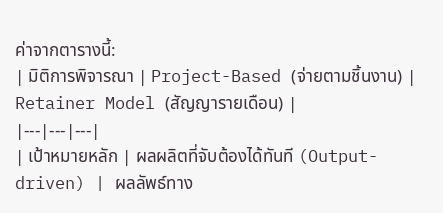ค่าจากตารางนี้:
| มิติการพิจารณา | Project-Based (จ่ายตามชิ้นงาน) | Retainer Model (สัญญารายเดือน) |
|---|---|---|
| เป้าหมายหลัก | ผลผลิตที่จับต้องได้ทันที (Output-driven) | ผลลัพธ์ทาง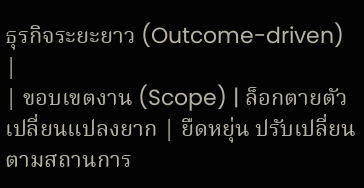ธุรกิจระยะยาว (Outcome-driven) |
| ขอบเขตงาน (Scope) | ล็อกตายตัว เปลี่ยนแปลงยาก | ยืดหยุ่น ปรับเปลี่ยนตามสถานการ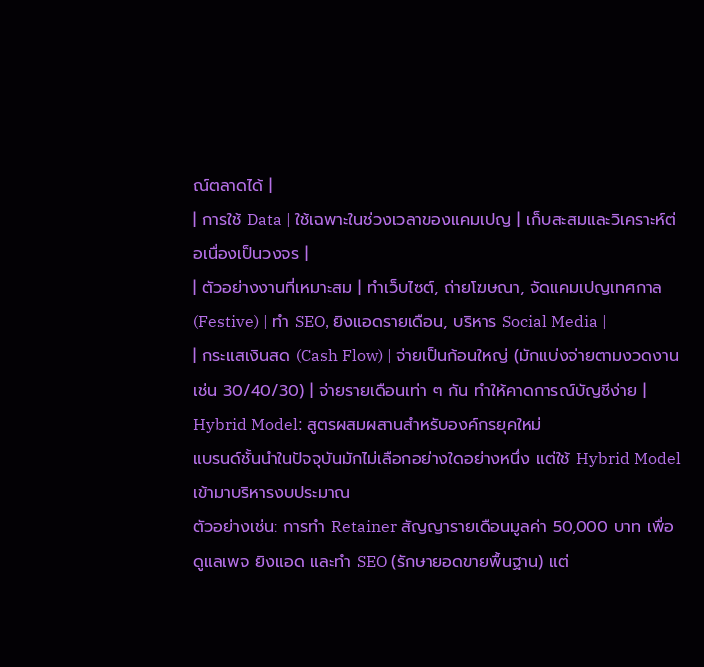ณ์ตลาดได้ |
| การใช้ Data | ใช้เฉพาะในช่วงเวลาของแคมเปญ | เก็บสะสมและวิเคราะห์ต่อเนื่องเป็นวงจร |
| ตัวอย่างงานที่เหมาะสม | ทำเว็บไซต์, ถ่ายโฆษณา, จัดแคมเปญเทศกาล (Festive) | ทำ SEO, ยิงแอดรายเดือน, บริหาร Social Media |
| กระแสเงินสด (Cash Flow) | จ่ายเป็นก้อนใหญ่ (มักแบ่งจ่ายตามงวดงาน เช่น 30/40/30) | จ่ายรายเดือนเท่า ๆ กัน ทำให้คาดการณ์บัญชีง่าย |
Hybrid Model: สูตรผสมผสานสำหรับองค์กรยุคใหม่
แบรนด์ชั้นนำในปัจจุบันมักไม่เลือกอย่างใดอย่างหนึ่ง แต่ใช้ Hybrid Model เข้ามาบริหารงบประมาณ
ตัวอย่างเช่น: การทำ Retainer สัญญารายเดือนมูลค่า 50,000 บาท เพื่อดูแลเพจ ยิงแอด และทำ SEO (รักษายอดขายพื้นฐาน) แต่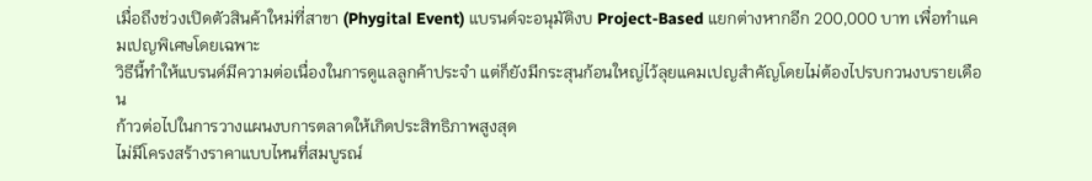เมื่อถึงช่วงเปิดตัวสินค้าใหม่ที่สาขา (Phygital Event) แบรนด์จะอนุมัติงบ Project-Based แยกต่างหากอีก 200,000 บาท เพื่อทำแคมเปญพิเศษโดยเฉพาะ
วิธีนี้ทำให้แบรนด์มีความต่อเนื่องในการดูแลลูกค้าประจำ แต่ก็ยังมีกระสุนก้อนใหญ่ไว้ลุยแคมเปญสำคัญโดยไม่ต้องไปรบกวนงบรายเดือน
ก้าวต่อไปในการวางแผนงบการตลาดให้เกิดประสิทธิภาพสูงสุด
ไม่มีโครงสร้างราคาแบบไหนที่สมบูรณ์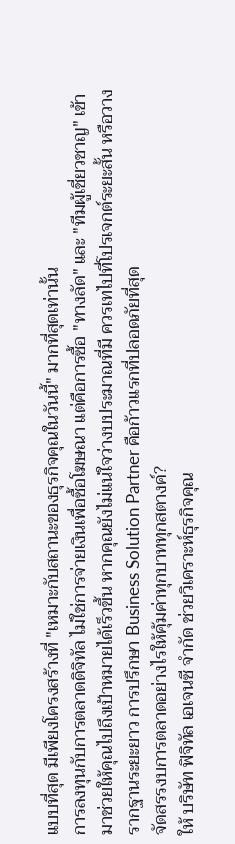แบบที่สุด มีเพียงโครงสร้างที่ "เหมาะกับสถานะของธุรกิจคุณในวันนี้" มากที่สุดเท่านั้น
การลงทุนกับการตลาดดิจิทัล ไม่ใช่การจ่ายเงินเพื่อซื้อโฆษณา แต่คือการซื้อ "ทางลัด" และ "ทีมผู้เชี่ยวชาญ" เข้ามาช่วยให้คุณไปถึงเป้าหมายได้เร็วขึ้น หากคุณยังไม่แน่ใจว่างบประมาณที่มี ควรเทไปที่โปรเจกต์ระยะสั้น หรือวางรากฐานระยะยาว การปรึกษา Business Solution Partner คือก้าวแรกที่ปลอดภัยที่สุด
จัดสรรงบการตลาดอย่างไรให้คุ้มค่าทุกบาททุกสตางค์?
ให้ บริษัท ฟิจิทัล เอเจนซี จำกัด ช่วยวิเคราะห์ธุรกิจคุณ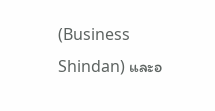(Business Shindan) และอ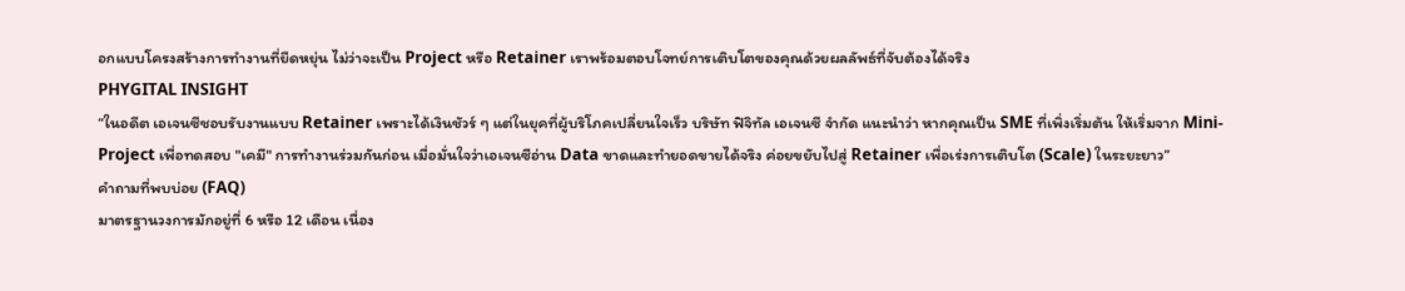อกแบบโครงสร้างการทำงานที่ยืดหยุ่น ไม่ว่าจะเป็น Project หรือ Retainer เราพร้อมตอบโจทย์การเติบโตของคุณด้วยผลลัพธ์ที่จับต้องได้จริง
PHYGITAL INSIGHT
“ในอดีต เอเจนซีชอบรับงานแบบ Retainer เพราะได้เงินชัวร์ ๆ แต่ในยุคที่ผู้บริโภคเปลี่ยนใจเร็ว บริษัท ฟิจิทัล เอเจนซี จำกัด แนะนำว่า หากคุณเป็น SME ที่เพิ่งเริ่มต้น ให้เริ่มจาก Mini-Project เพื่อทดสอบ "เคมี" การทำงานร่วมกันก่อน เมื่อมั่นใจว่าเอเจนซีอ่าน Data ขาดและทำยอดขายได้จริง ค่อยขยับไปสู่ Retainer เพื่อเร่งการเติบโต (Scale) ในระยะยาว”
คำถามที่พบบ่อย (FAQ)
มาตรฐานวงการมักอยู่ที่ 6 หรือ 12 เดือน เนื่อง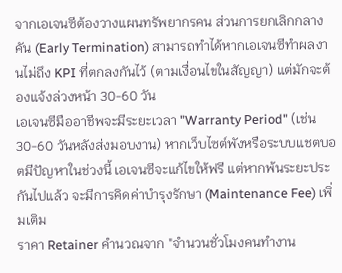จากเอเจนซีต้องวางแผนทรัพยากรคน ส่วนการยกเลิกกลางคัน (Early Termination) สามารถทำได้หากเอเจนซีทำผลงานไม่ถึง KPI ที่ตกลงกันไว้ (ตามเงื่อนไขในสัญญา) แต่มักจะต้องแจ้งล่วงหน้า 30-60 วัน
เอเจนซีมืออาชีพจะมีระยะเวลา "Warranty Period" (เช่น 30-60 วันหลังส่งมอบงาน) หากเว็บไซต์พังหรือระบบแชตบอตมีปัญหาในช่วงนี้ เอเจนซีจะแก้ไขให้ฟรี แต่หากพ้นระยะประกันไปแล้ว จะมีการคิดค่าบำรุงรักษา (Maintenance Fee) เพิ่มเติม
ราคา Retainer คำนวณจาก "จำนวนชั่วโมงคนทำงาน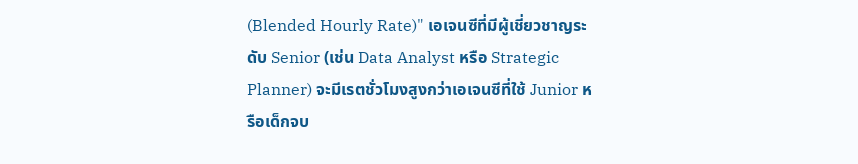(Blended Hourly Rate)" เอเจนซีที่มีผู้เชี่ยวชาญระดับ Senior (เช่น Data Analyst หรือ Strategic Planner) จะมีเรตชั่วโมงสูงกว่าเอเจนซีที่ใช้ Junior หรือเด็กจบ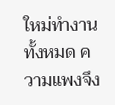ใหม่ทำงานทั้งหมด ความแพงจึง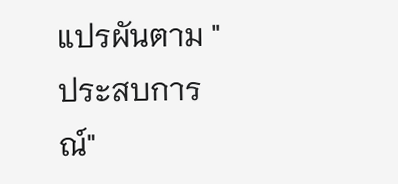แปรผันตาม "ประสบการณ์"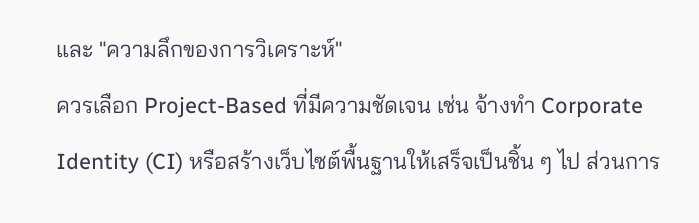และ "ความลึกของการวิเคราะห์"
ควรเลือก Project-Based ที่มีความชัดเจน เช่น จ้างทำ Corporate Identity (CI) หรือสร้างเว็บไซต์พื้นฐานให้เสร็จเป็นชิ้น ๆ ไป ส่วนการ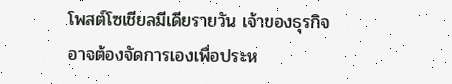โพสต์โซเชียลมีเดียรายวัน เจ้าของธุรกิจอาจต้องจัดการเองเพื่อประห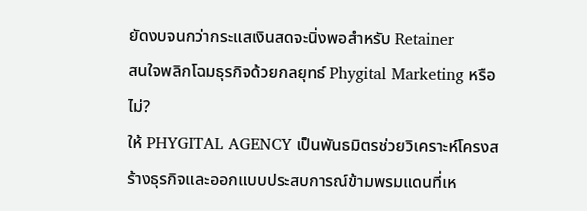ยัดงบจนกว่ากระแสเงินสดจะนิ่งพอสำหรับ Retainer
สนใจพลิกโฉมธุรกิจด้วยกลยุทธ์ Phygital Marketing หรือไม่?
ให้ PHYGITAL AGENCY เป็นพันธมิตรช่วยวิเคราะห์โครงสร้างธุรกิจและออกแบบประสบการณ์ข้ามพรมแดนที่เห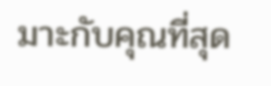มาะกับคุณที่สุด